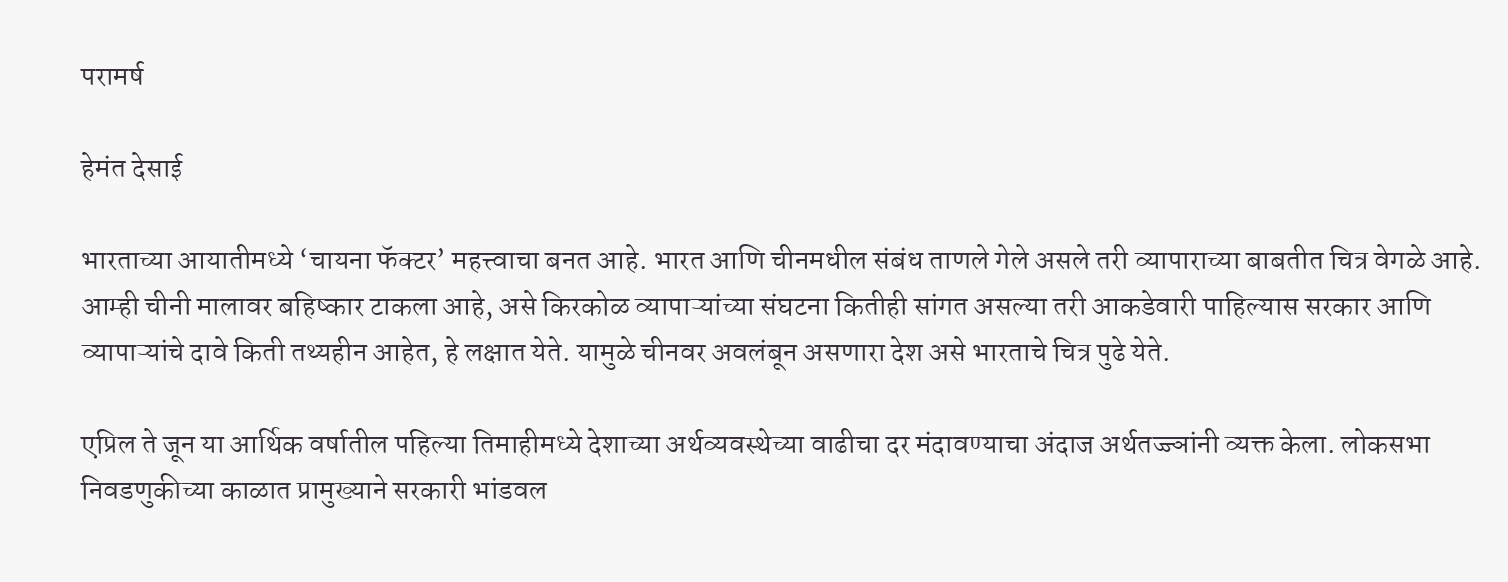परामर्ष

हेमंत देसाई

भारताच्या आयातीमध्ये ‌‘चायना फॅक्टर‌’ महत्त्वाचा बनत आहे. भारत आणि चीनमधील संबंध ताणले गेले असले तरी व्यापाराच्या बाबतीत चित्र वेगळे आहे. आम्ही चीनी मालावर बहिष्कार टाकला आहे, असे किरकोळ व्यापाऱ्यांच्या संघटना कितीही सांगत असल्या तरी आकडेवारी पाहिल्यास सरकार आणि व्यापाऱ्यांचे दावे किती तथ्यहीन आहेत, हे लक्षात येते. यामुळे चीनवर अवलंबून असणारा देश असे भारताचे चित्र पुढे येते.

एप्रिल ते जून या आर्थिक वर्षातील पहिल्या तिमाहीमध्ये देशाच्या अर्थव्यवस्थेच्या वाढीचा दर मंदावण्याचा अंदाज अर्थतज्ज्ञांनी व्यक्त केला. लोकसभा निवडणुकीच्या काळात प्रामुख्याने सरकारी भांडवल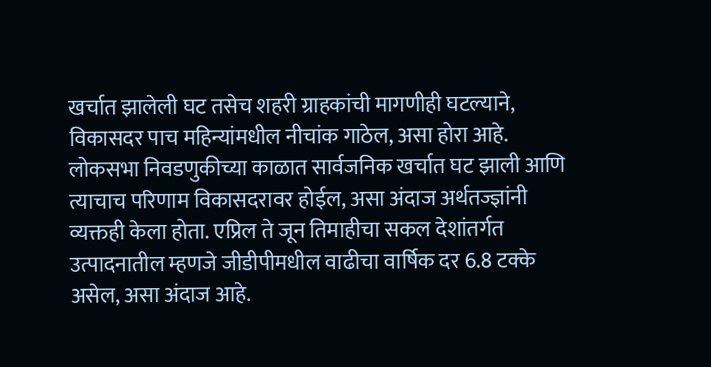खर्चात झालेली घट तसेच शहरी ग्राहकांची मागणीही घटल्याने, विकासदर पाच महिन्यांमधील नीचांक गाठेल, असा होरा आहे. लोकसभा निवडणुकीच्या काळात सार्वजनिक खर्चात घट झाली आणि त्याचाच परिणाम विकासदरावर होईल, असा अंदाज अर्थतज्ज्ञांनी व्यक्तही केला होता. एप्रिल ते जून तिमाहीचा सकल देशांतर्गत उत्पादनातील म्हणजे जीडीपीमधील वाढीचा वार्षिक दर 6.8 टक्के असेल, असा अंदाज आहे.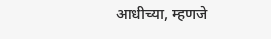आधीच्या, म्हणजे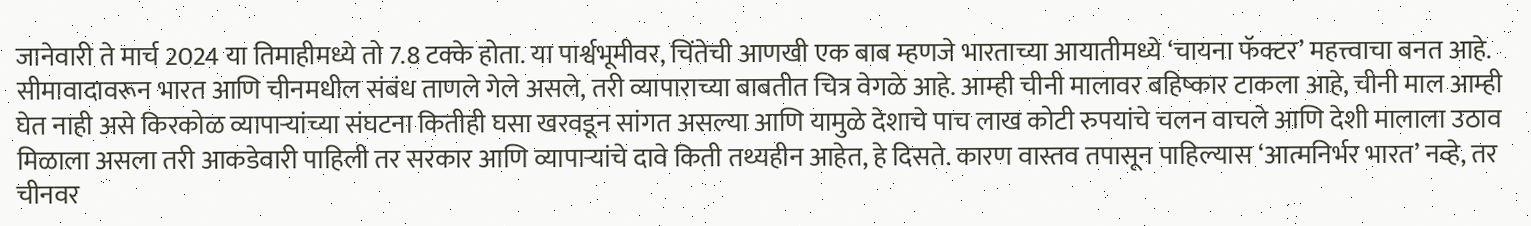जानेवारी ते मार्च 2024 या तिमाहीमध्ये तो 7.8 टक्के होता. या पार्श्वभूमीवर, चिंतेची आणखी एक बाब म्हणजे भारताच्या आयातीमध्ये ‌‘चायना फॅक्टर‌’ महत्त्वाचा बनत आहे. सीमावादावरून भारत आणि चीनमधील संबंध ताणले गेले असले, तरी व्यापाराच्या बाबतीत चित्र वेगळे आहे. आम्ही चीनी मालावर बहिष्कार टाकला आहे, चीनी माल आम्ही घेत नाही असे किरकोळ व्यापाऱ्यांच्या संघटना कितीही घसा खरवडून सांगत असल्या आणि यामुळे देशाचे पाच लाख कोटी रुपयांचे चलन वाचले आणि देशी मालाला उठाव मिळाला असला तरी आकडेवारी पाहिली तर सरकार आणि व्यापाऱ्यांचे दावे किती तथ्यहीन आहेत, हे दिसते. कारण वास्तव तपासून पाहिल्यास ‌‘आत्मनिर्भर भारत‌’ नव्हे, तर चीनवर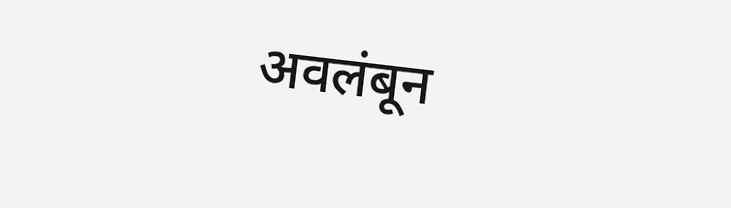अवलंबून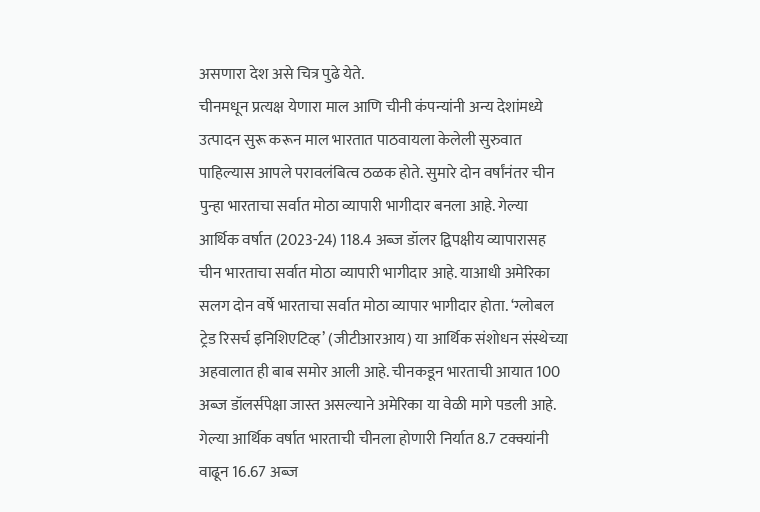असणारा देश असे चित्र पुढे येते.
चीनमधून प्रत्यक्ष येणारा माल आणि चीनी कंपन्यांनी अन्य देशांमध्ये उत्पादन सुरू करून माल भारतात पाठवायला केलेली सुरुवात पाहिल्यास आपले परावलंबित्व ठळक होते. सुमारे दोन वर्षांनंतर चीन पुन्हा भारताचा सर्वात मोठा व्यापारी भागीदार बनला आहे. गेल्या आर्थिक वर्षात (2023-24) 118.4 अब्ज डॉलर द्विपक्षीय व्यापारासह चीन भारताचा सर्वात मोठा व्यापारी भागीदार आहे. याआधी अमेरिका सलग दोन वर्षे भारताचा सर्वात मोठा व्यापार भागीदार होता. ‘ग्लोबल ट्रेड रिसर्च इनिशिएटिव्ह‌’ (जीटीआरआय) या आर्थिक संशोधन संस्थेच्या अहवालात ही बाब समोर आली आहे. चीनकडून भारताची आयात 100 अब्ज डॉलर्सपेक्षा जास्त असल्याने अमेरिका या वेळी मागे पडली आहे. गेल्या आर्थिक वर्षात भारताची चीनला होणारी निर्यात 8.7 टक्क्यांनी वाढून 16.67 अब्ज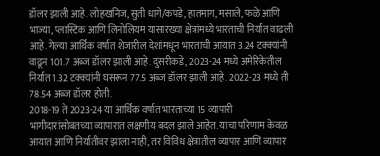डॉलर झाली आहे. लोहखनिज, सुती धागे/कपडे, हातमाग, मसाले, फळे आणि भाज्या, प्लास्टिक आणि लिनोलियम यासारख्या क्षेत्रांमध्ये भारताची निर्यात वाढली आहे. गेल्या आर्थिक वर्षात शेजारील देशांमधून भारताची आयात 3.24 टक्क्यांनी वाढून 101.7 अब्ज डॉलर झाली आहे. दुसरीकडे, 2023-24 मध्ये अमेरिकेतील निर्यात 1.32 टक्क्यांनी घसरून 77.5 अब्ज डॉलर झाली आहे. 2022-23 मध्ये ती 78.54 अब्ज डॉलर होती.
2018-19 ते 2023-24 या आर्थिक वर्षात भारताच्या 15 व्यापारी भागीदारांसोबतच्या व्यापारात लक्षणीय बदल झाले आहेत. याचा परिणाम केवळ आयात आणि निर्यातीवर झाला नाही, तर विविध क्षेत्रातील व्यापार आणि व्यापार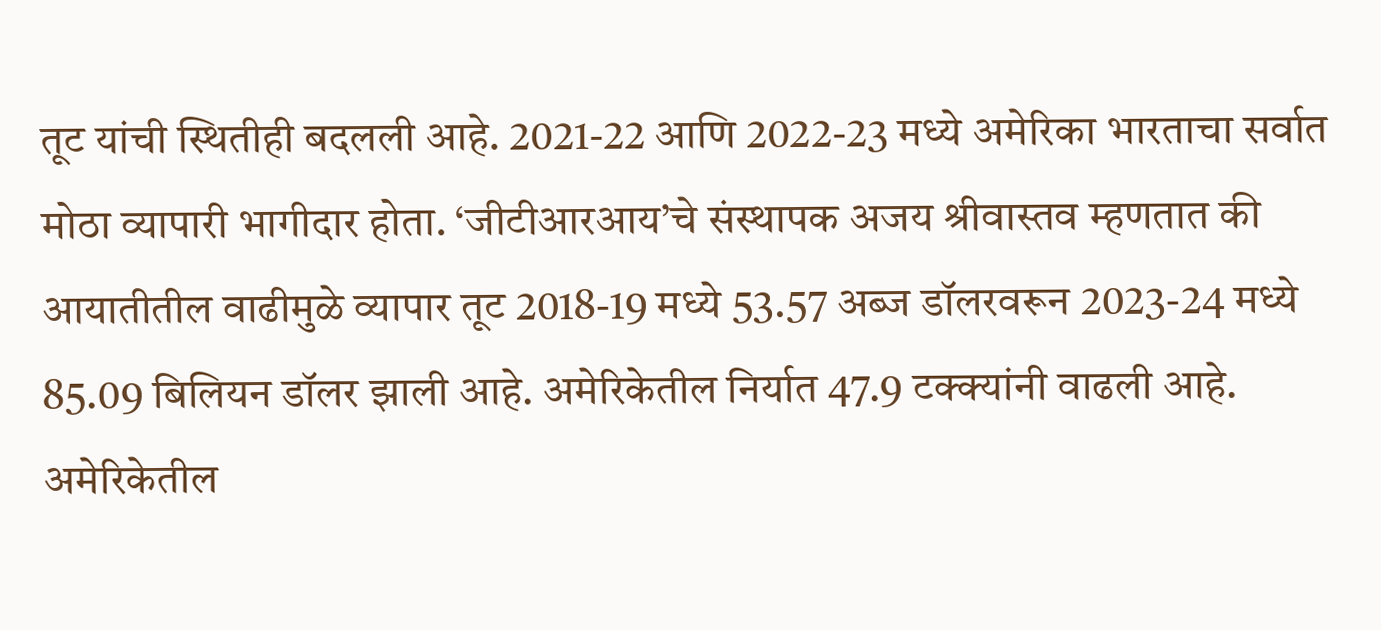तूट यांची स्थितीही बदलली आहे. 2021-22 आणि 2022-23 मध्ये अमेरिका भारताचा सर्वात मोठा व्यापारी भागीदार होता. ‘जीटीआरआय‌’चे संस्थापक अजय श्रीवास्तव म्हणतात की आयातीतील वाढीमुळे व्यापार तूट 2018-19 मध्ये 53.57 अब्ज डॉलरवरून 2023-24 मध्ये 85.09 बिलियन डॉलर झाली आहे. अमेरिकेतील निर्यात 47.9 टक्क्यांनी वाढली आहे. अमेरिकेतील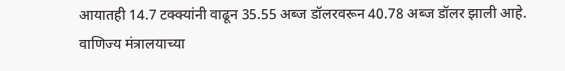आयातही 14.7 टक्क्यांनी वाढून 35.55 अब्ज डॉलरवरून 40.78 अब्ज डॉलर झाली आहे. वाणिज्य मंत्रालयाच्या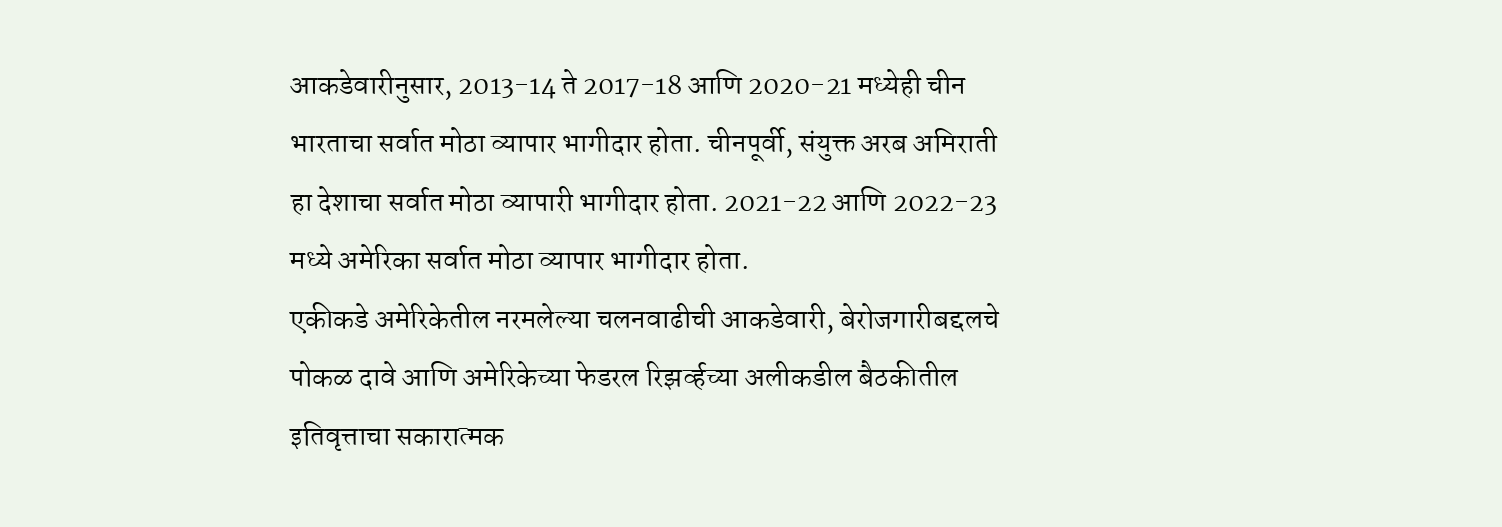आकडेवारीनुसार, 2013-14 ते 2017-18 आणि 2020-21 मध्येही चीन भारताचा सर्वात मोठा व्यापार भागीदार होता. चीनपूर्वी, संयुक्त अरब अमिराती हा देशाचा सर्वात मोठा व्यापारी भागीदार होता. 2021-22 आणि 2022-23 मध्ये अमेरिका सर्वात मोठा व्यापार भागीदार होता.
एकीकडे अमेरिकेतील नरमलेल्या चलनवाढीची आकडेवारी, बेरोजगारीबद्दलचे पोकळ दावे आणि अमेरिकेच्या फेडरल रिझर्व्हच्या अलीकडील बैठकीतील इतिवृत्ताचा सकारात्मक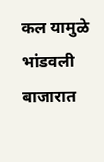कल यामुळे भांडवली बाजारात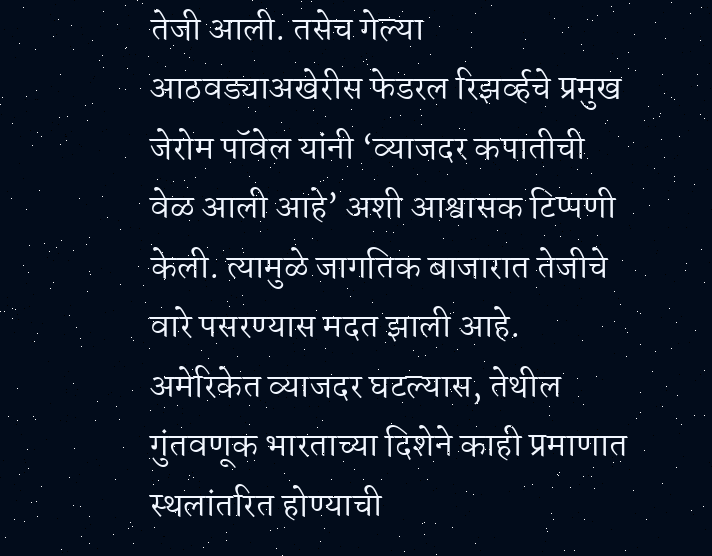तेजी आली. तसेच गेल्या आठवड्याअखेरीस फेडरल रिझर्व्हचे प्रमुख जेरोम पॉवेल यांनी ‌‘व्याजदर कपातीची वेळ आली आहे‌’ अशी आश्वासक टिप्पणी केली. त्यामुळे जागतिक बाजारात तेजीचे वारे पसरण्यास मदत झाली आहे. अमेरिकेत व्याजदर घटल्यास, तेथील गुंतवणूक भारताच्या दिशेने काही प्रमाणात स्थलांतरित होण्याची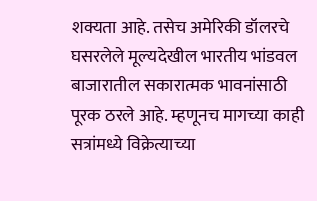शक्यता आहे. तसेच अमेरिकी डॉलरचे घसरलेले मूल्यदेखील भारतीय भांडवल बाजारातील सकारात्मक भावनांसाठी पूरक ठरले आहे. म्हणूनच मागच्या काही सत्रांमध्ये विक्रेत्याच्या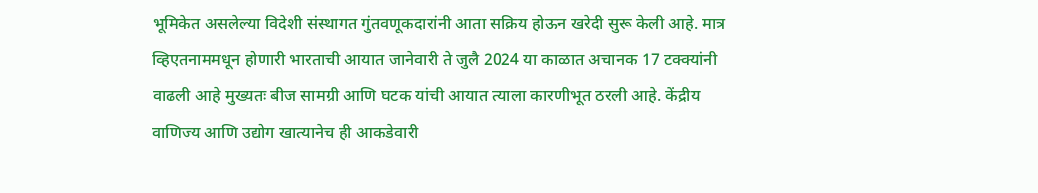भूमिकेत असलेल्या विदेशी संस्थागत गुंतवणूकदारांनी आता सक्रिय होऊन खरेदी सुरू केली आहे. मात्र व्हिएतनाममधून होणारी भारताची आयात जानेवारी ते जुलै 2024 या काळात अचानक 17 टक्क्यांनी वाढली आहे मुख्यतः बीज सामग्री आणि घटक यांची आयात त्याला कारणीभूत ठरली आहे. केंद्रीय वाणिज्य आणि उद्योग खात्यानेच ही आकडेवारी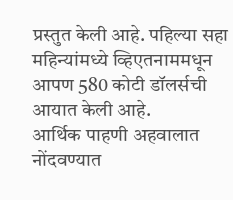प्रस्तुत केली आहे. पहिल्या सहा महिन्यांमध्ये व्हिएतनाममधून आपण 580 कोटी डॉलर्सची आयात केली आहे.
आर्थिक पाहणी अहवालात नोंदवण्यात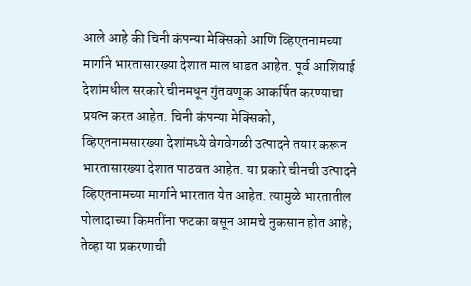आले आहे की चिनी कंपन्या मेक्सिको आणि व्हिएतनामच्या मार्गाने भारतासारख्या देशात माल धाडत आहेत. पूर्व आशियाई देशांमधील सरकारे चीनमधून गुंतवणूक आकर्षित करण्याचा प्रयत्न करत आहेत. चिनी कंपन्या मेक्सिको, व्हिएतनामसारख्या देशांमध्ये वेगवेगळी उत्पादने तयार करून भारतासारख्या देशात पाठवत आहेत. या प्रकारे चीनची उत्पादने व्हिएतनामच्या मार्गाने भारतात येत आहेत. त्यामुळे भारतातील पोलादाच्या किमतींना फटका बसून आमचे नुकसान होत आहे; तेव्हा या प्रकरणाची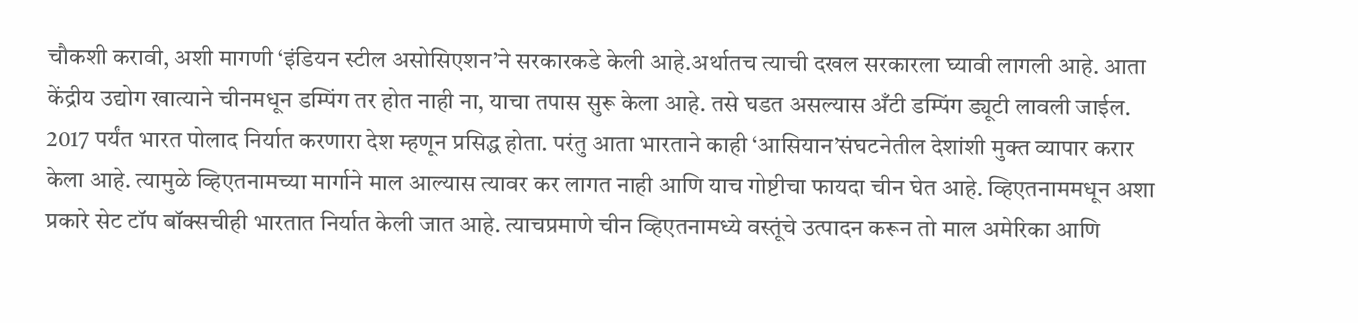चौकशी करावी, अशी मागणी ‌‘इंडियन स्टील असोसिएशन‌’ने सरकारकडे केली आहे.अर्थातच त्याची दखल सरकारला घ्यावी लागली आहे. आता केंद्रीय उद्योग खात्याने चीनमधून डम्पिंग तर होत नाही ना, याचा तपास सुरू केला आहे. तसे घडत असल्यास अँटी डम्पिंग ड्यूटी लावली जाईल.
2017 पर्यंत भारत पोलाद निर्यात करणारा देश म्हणून प्रसिद्ध होता. परंतु आता भारताने काही ‌‘आसियान‌’संघटनेतील देशांशी मुक्त व्यापार करार केला आहे. त्यामुळे व्हिएतनामच्या मार्गाने माल आल्यास त्यावर कर लागत नाही आणि याच गोष्टीचा फायदा चीन घेत आहे. व्हिएतनाममधून अशा प्रकारे सेट टॉप बॉक्सचीही भारतात निर्यात केली जात आहे. त्याचप्रमाणे चीन व्हिएतनामध्ये वस्तूंचे उत्पादन करून तो माल अमेरिका आणि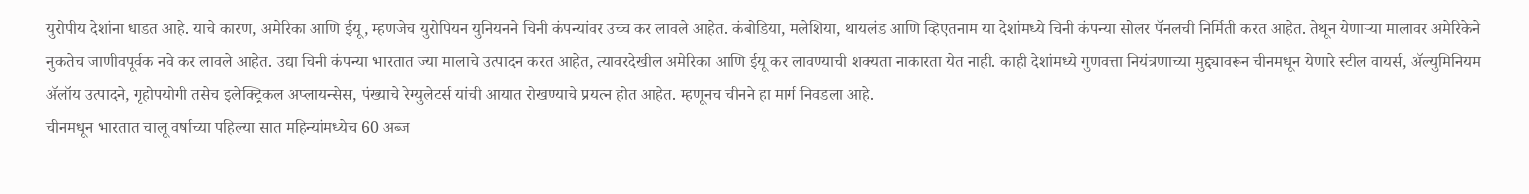युरोपीय देशांना धाडत आहे. याचे कारण, अमेरिका आणि ईयू, म्हणजेच युरोपियन युनियनने चिनी कंपन्यांवर उच्च कर लावले आहेत. कंबोडिया, मलेशिया, थायलंड आणि व्हिएतनाम या देशांमध्ये चिनी कंपन्या सोलर पॅनलची निर्मिती करत आहेत. तेथून येणाऱ्या मालावर अमेरिकेने नुकतेच जाणीवपूर्वक नवे कर लावले आहेत. उद्या चिनी कंपन्या भारतात ज्या मालाचे उत्पादन करत आहेत, त्यावरदेखील अमेरिका आणि ईयू कर लावण्याची शक्यता नाकारता येत नाही. काही देशांमध्ये गुणवत्ता नियंत्रणाच्या मुद्द्यावरून चीनमधून येणारे स्टील वायर्स, ॲल्युमिनियम ॲलॉय उत्पादने, गृहोपयोगी तसेच इलेक्ट्रिकल अप्लायन्सेस, पंख्याचे रेग्युलेटर्स यांची आयात रोखण्याचे प्रयत्न होत आहेत. म्हणूनच चीनने हा मार्ग निवडला आहे.
चीनमधून भारतात चालू वर्षाच्या पहिल्या सात महिन्यांमध्येच 60 अब्ज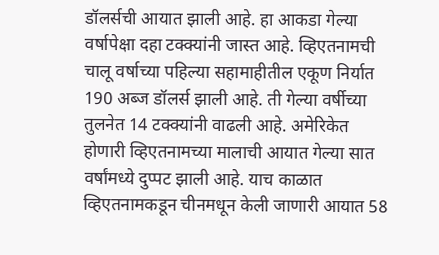डॉलर्सची आयात झाली आहे. हा आकडा गेल्या वर्षापेक्षा दहा टक्क्यांनी जास्त आहे. व्हिएतनामची चालू वर्षाच्या पहिल्या सहामाहीतील एकूण निर्यात 190 अब्ज डॉलर्स झाली आहे. ती गेल्या वर्षीच्या तुलनेत 14 टक्क्यांनी वाढली आहे. अमेरिकेत होणारी व्हिएतनामच्या मालाची आयात गेल्या सात वर्षांमध्ये दुप्पट झाली आहे. याच काळात व्हिएतनामकडून चीनमधून केली जाणारी आयात 58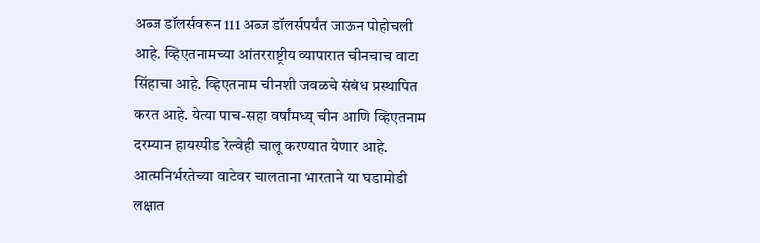अब्ज डॉलर्सवरून 111 अब्ज डॉलर्सपर्यंत जाऊन पोहोचली आहे. व्हिएतनामच्या आंतरराष्ट्रीय व्यापारात चीनचाच वाटा सिंहाचा आहे. व्हिएतनाम चीनशी जवळचे संबंध प्रस्थापित करत आहे. येत्या पाच-सहा वर्षांमध्य् चीन आणि व्हिएतनाम दरम्यान हायस्पीड रेल्वेही चालू करण्यात येणार आहे. आत्मनिर्भरतेच्या वाटेवर चालताना भारताने या घडामोडी लक्षात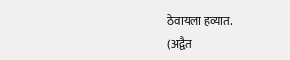ठेवायला हव्यात.
(अद्वैत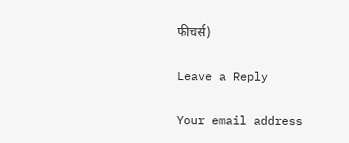फीचर्स)

Leave a Reply

Your email address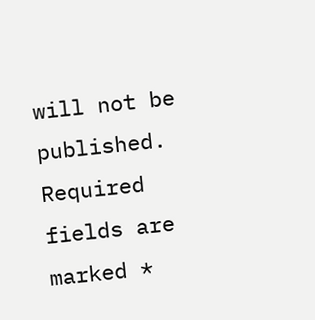will not be published. Required fields are marked *